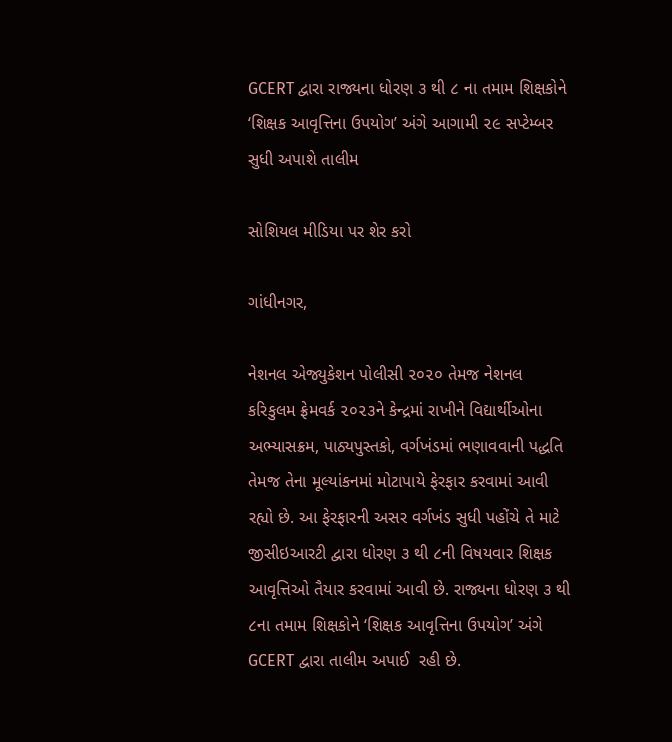GCERT દ્વારા રાજ્યના ધોરણ ૩ થી ૮ ના તમામ શિક્ષકોને ‘શિક્ષક આવૃત્તિના ઉપયોગ’ અંગે આગામી ૨૯ સપ્ટેમ્બર સુધી અપાશે તાલીમ

સોશિયલ મીડિયા પર શેર કરો

ગાંધીનગર,

નેશનલ એજ્યુકેશન પોલીસી ૨૦૨૦ તેમજ નેશનલ કરિકુલમ ફ્રેમવર્ક ૨૦૨૩ને કેન્દ્રમાં રાખીને વિદ્યાર્થીઓના અભ્યાસક્રમ, પાઠ્યપુસ્તકો, વર્ગખંડમાં ભણાવવાની પદ્ધતિ તેમજ તેના મૂલ્યાંકનમાં મોટાપાયે ફેરફાર કરવામાં આવી રહ્યો છે. આ ફેરફારની અસર વર્ગખંડ સુધી પહોંચે તે માટે જીસીઇઆરટી દ્વારા ધોરણ ૩ થી ૮ની વિષયવાર શિક્ષક આવૃત્તિઓ તૈયાર કરવામાં આવી છે. રાજ્યના ધોરણ ૩ થી ૮ના તમામ શિક્ષકોને ‘શિક્ષક આવૃત્તિના ઉપયોગ’ અંગે GCERT દ્વારા તાલીમ અપાઈ  રહી છે.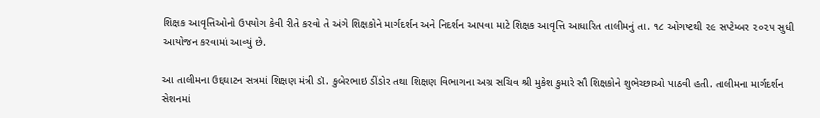શિક્ષક આવૃત્તિઓનો ઉપયોગ કેવી રીતે કરવો તે અંગે શિક્ષકોને માર્ગદર્શન અને નિદર્શન આપવા માટે શિક્ષક આવૃત્તિ આધારિત તાલીમનું તા. ૧૮ ઓગષ્ટથી ૨૯ સપ્ટેમ્બર ૨૦૨૫ સુધી આયોજન કરવામાં આવ્યું છે.

આ તાલીમના ઉદ્દઘાટન સત્રમાં શિક્ષણ મંત્રી ડૉ. કુબેરભાઇ ડીંડોર તથા શિક્ષણ વિભાગના અગ્ર સચિવ શ્રી મુકેશ કુમારે સૌ શિક્ષકોને શુભેચ્છાઓ પાઠવી હતી. તાલીમના માર્ગદર્શન સેશનમાં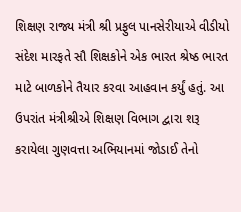શિક્ષણ રાજ્ય મંત્રી શ્રી પ્રફુલ પાનસેરીયાએ વીડીયો સંદેશ મારફતે સૌ શિક્ષકોને એક ભારત શ્રેષ્ઠ ભારત માટે બાળકોને તૈયાર કરવા આહવાન કર્યું હતું. આ ઉપરાંત મંત્રીશ્રીએ શિક્ષણ વિભાગ દ્વારા શરૂ કરાયેલા ગુણવત્તા અભિયાનમાં જોડાઈ તેનો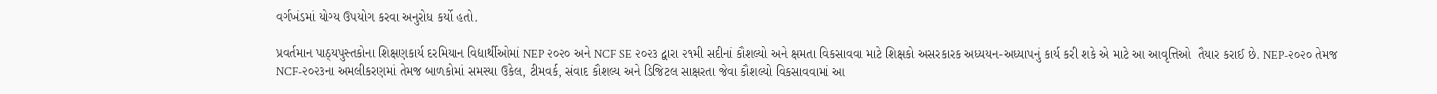વર્ગખંડમાં યોગ્ય ઉપયોગ કરવા અનુરોધ કર્યો હતો.

પ્રવર્તમાન પાઠ્યપુસ્તકોના શિક્ષણકાર્ય દરમિયાન વિદ્યાર્થીઓમાં NEP ૨૦૨૦ અને NCF SE ૨૦૨૩ દ્વારા ૨૧મી સદીનાં કૌશલ્યો અને ક્ષમતા વિકસાવવા માટે શિક્ષકો અસરકારક અધ્યયન-અધ્યાપનું કાર્ય કરી શકે એ માટે આ આવૃત્તિઓ  તૈયાર કરાઈ છે. NEP-૨૦૨૦ તેમજ NCF-૨૦૨૩ના અમલીકરણમાં તેમજ બાળકોમાં સમસ્યા ઉકેલ, ટીમવર્ક, સંવાદ કૌશલ્ય અને ડિજિટલ સાક્ષરતા જેવા કૌશલ્યો વિકસાવવામાં આ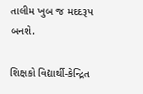તાલીમ ખુબ જ મદદરૂપ બનશે.

શિક્ષકો વિદ્યાર્થી-કેન્દ્રિત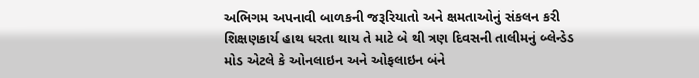અભિગમ અપનાવી બાળકની જરૂરિયાતો અને ક્ષમતાઓનું સંકલન કરી શિક્ષણકાર્ય હાથ ધરતા થાય તે માટે બે થી ત્રણ દિવસની તાલીમનું બ્લેન્ડેડ મોડ એટલે કે ઓનલાઇન અને ઓફલાઇન બંને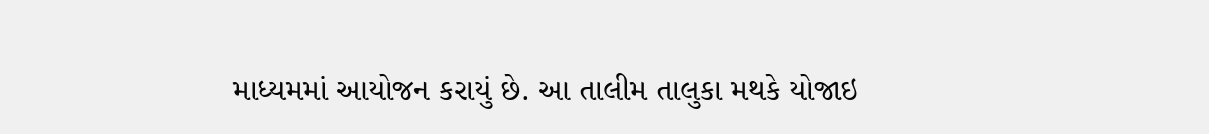માધ્યમમાં આયોજન કરાયું છે. આ તાલીમ તાલુકા મથકે યોજાઇ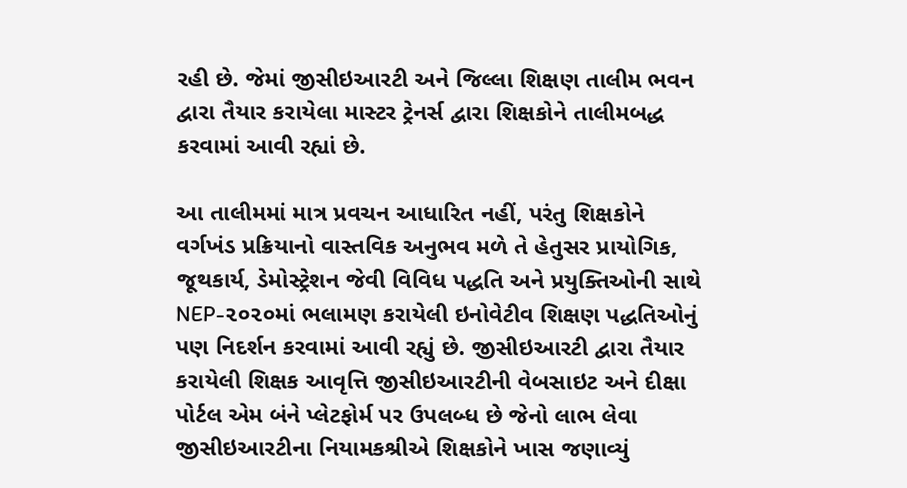રહી છે. જેમાં જીસીઇઆરટી અને જિલ્લા શિક્ષણ તાલીમ ભવન દ્વારા તૈયાર કરાયેલા માસ્ટર ટ્રેનર્સ દ્વારા શિક્ષકોને તાલીમબદ્ધ કરવામાં આવી રહ્યાં છે.

આ તાલીમમાં માત્ર પ્રવચન આધારિત નહીં, પરંતુ શિક્ષકોને વર્ગખંડ પ્રક્રિયાનો વાસ્તવિક અનુભવ મળે તે હેતુસર પ્રાયોગિક, જૂથકાર્ય, ડેમોસ્ટ્રેશન જેવી વિવિધ પદ્ધતિ અને પ્રયુક્તિઓની સાથે NEP-૨૦૨૦માં ભલામણ કરાયેલી ઇનોવેટીવ શિક્ષણ પદ્ધતિઓનું પણ નિદર્શન કરવામાં આવી રહ્યું છે. જીસીઇઆરટી દ્વારા તૈયાર કરાયેલી શિક્ષક આવૃત્તિ જીસીઇઆરટીની વેબસાઇટ અને દીક્ષા પોર્ટલ એમ બંને પ્લેટફોર્મ પર ઉપલબ્ધ છે જેનો લાભ લેવા જીસીઇઆરટીના નિયામકશ્રીએ શિક્ષકોને ખાસ જણાવ્યું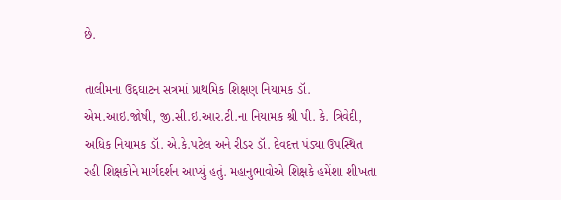છે.

તાલીમના ઉદ્દઘાટન સત્રમાં પ્રાથમિક શિક્ષણ નિયામક ડૉ. એમ.આઇ.જોષી, જી.સી.ઇ.આર.ટી.ના નિયામક શ્રી પી. કે. ત્રિવેદી, અધિક નિયામક ડૉ. એ.કે.પટેલ અને રીડર ડૉ. દેવદત્ત પંડ્યા ઉપસ્થિત રહી શિક્ષકોને માર્ગદર્શન આપ્યું હતું. મહાનુભાવોએ શિક્ષકે હમેંશા શીખતા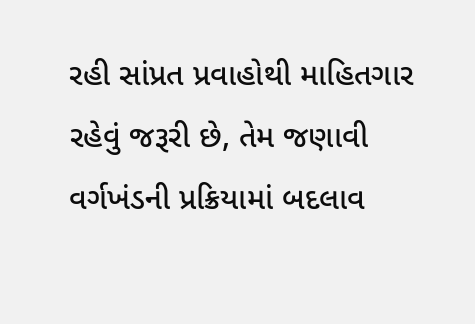રહી સાંપ્રત પ્રવાહોથી માહિતગાર રહેવું જરૂરી છે, તેમ જણાવી વર્ગખંડની પ્રક્રિયામાં બદલાવ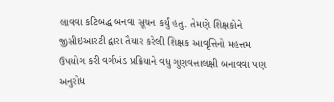લાવવા કટિબદ્ધ બનવા સૂચન કર્યું હતુ. તેમણે શિક્ષકોને જીસીઇઆરટી દ્વારા તૈયાર કરેલી શિક્ષક આવૃત્તિનો મહત્તમ ઉપયોગ કરી વર્ગખંડ પ્રક્રિયાને વધુ ગુણવત્તાલક્ષી બનાવવા પણ અનુરોધ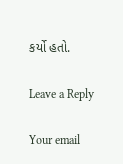કર્યો હતો.

Leave a Reply

Your email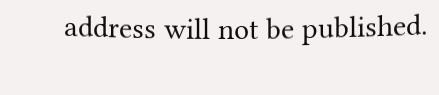address will not be published.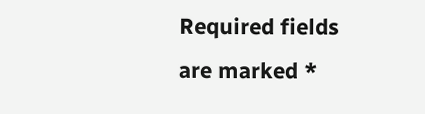Required fields are marked *